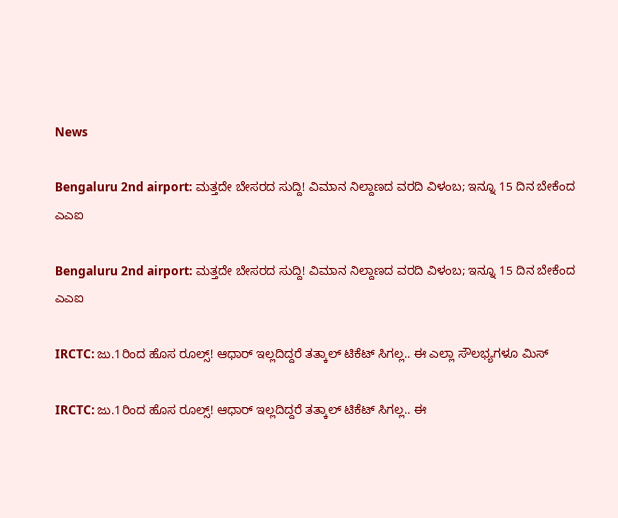News

Bengaluru 2nd airport: ಮತ್ತದೇ ಬೇಸರದ ಸುದ್ದಿ! ವಿಮಾನ ನಿಲ್ದಾಣದ ವರದಿ ವಿಳಂಬ; ಇನ್ನೂ 15 ದಿನ ಬೇಕೆಂದ ಎಎಐ

Bengaluru 2nd airport: ಮತ್ತದೇ ಬೇಸರದ ಸುದ್ದಿ! ವಿಮಾನ ನಿಲ್ದಾಣದ ವರದಿ ವಿಳಂಬ; ಇನ್ನೂ 15 ದಿನ ಬೇಕೆಂದ ಎಎಐ

IRCTC: ಜು.1ರಿಂದ ಹೊಸ ರೂಲ್ಸ್! ಆಧಾರ್ ಇಲ್ಲದಿದ್ದರೆ ತತ್ಕಾಲ್ ಟಿಕೆಟ್ ಸಿಗಲ್ಲ.. ಈ ಎಲ್ಲಾ ಸೌಲಭ್ಯಗಳೂ ಮಿಸ್

IRCTC: ಜು.1ರಿಂದ ಹೊಸ ರೂಲ್ಸ್! ಆಧಾರ್ ಇಲ್ಲದಿದ್ದರೆ ತತ್ಕಾಲ್ ಟಿಕೆಟ್ ಸಿಗಲ್ಲ.. ಈ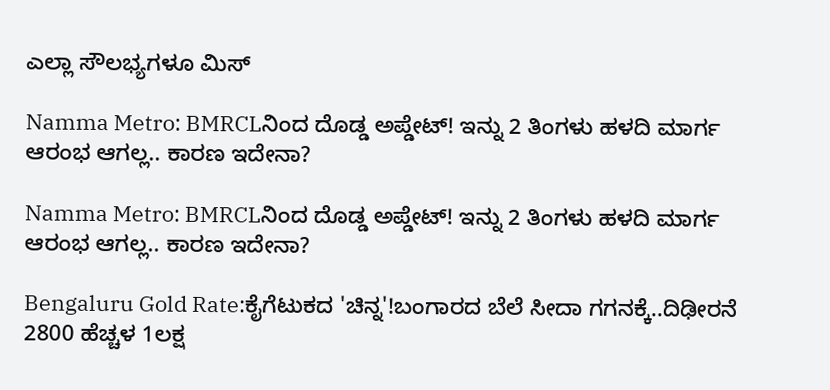ಎಲ್ಲಾ ಸೌಲಭ್ಯಗಳೂ ಮಿಸ್

Namma Metro: BMRCLನಿಂದ ದೊಡ್ಡ ಅಪ್ಡೇಟ್! ಇನ್ನು 2 ತಿಂಗಳು ಹಳದಿ ಮಾರ್ಗ ಆರಂಭ ಆಗಲ್ಲ.. ಕಾರಣ ಇದೇನಾ?

Namma Metro: BMRCLನಿಂದ ದೊಡ್ಡ ಅಪ್ಡೇಟ್! ಇನ್ನು 2 ತಿಂಗಳು ಹಳದಿ ಮಾರ್ಗ ಆರಂಭ ಆಗಲ್ಲ.. ಕಾರಣ ಇದೇನಾ?

Bengaluru Gold Rate:ಕೈಗೆಟುಕದ 'ಚಿನ್ನ'!ಬಂಗಾರದ ಬೆಲೆ ಸೀದಾ ಗಗನಕ್ಕೆ..ದಿಢೀರನೆ 2800 ಹೆಚ್ಚಳ 1ಲಕ್ಷ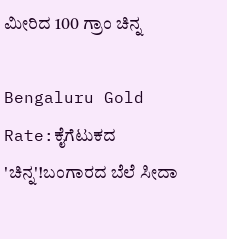ಮೀರಿದ 100 ಗ್ರಾಂ ಚಿನ್ನ

Bengaluru Gold Rate:ಕೈಗೆಟುಕದ 'ಚಿನ್ನ'!ಬಂಗಾರದ ಬೆಲೆ ಸೀದಾ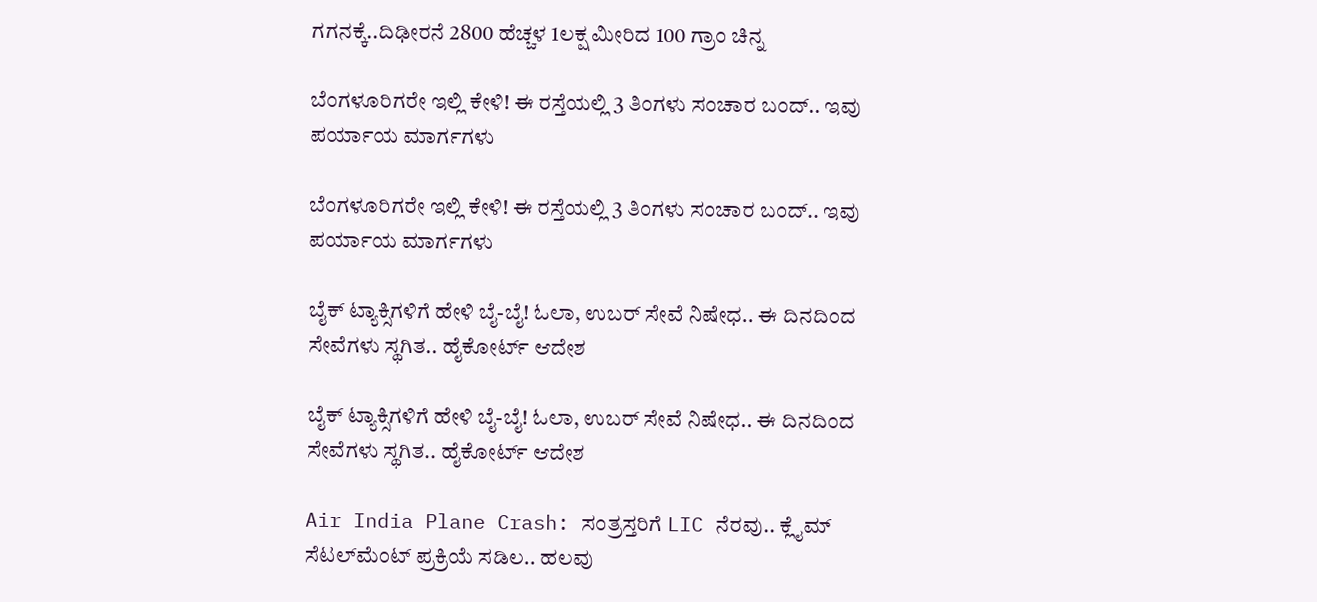ಗಗನಕ್ಕೆ..ದಿಢೀರನೆ 2800 ಹೆಚ್ಚಳ 1ಲಕ್ಷ ಮೀರಿದ 100 ಗ್ರಾಂ ಚಿನ್ನ

ಬೆಂಗಳೂರಿಗರೇ ಇಲ್ಲಿ ಕೇಳಿ! ಈ ರಸ್ತೆಯಲ್ಲಿ 3 ತಿಂಗಳು ಸಂಚಾರ ಬಂದ್.. ಇವು ಪರ್ಯಾಯ ಮಾರ್ಗಗಳು

ಬೆಂಗಳೂರಿಗರೇ ಇಲ್ಲಿ ಕೇಳಿ! ಈ ರಸ್ತೆಯಲ್ಲಿ 3 ತಿಂಗಳು ಸಂಚಾರ ಬಂದ್.. ಇವು ಪರ್ಯಾಯ ಮಾರ್ಗಗಳು

ಬೈಕ್ ಟ್ಯಾಕ್ಸಿಗಳಿಗೆ ಹೇಳಿ ಬೈ-ಬೈ! ಓಲಾ, ಉಬರ್ ಸೇವೆ ನಿಷೇಧ.. ಈ ದಿನದಿಂದ ಸೇವೆಗಳು ಸ್ಥಗಿತ.. ಹೈಕೋರ್ಟ್ ಆದೇಶ

ಬೈಕ್ ಟ್ಯಾಕ್ಸಿಗಳಿಗೆ ಹೇಳಿ ಬೈ-ಬೈ! ಓಲಾ, ಉಬರ್ ಸೇವೆ ನಿಷೇಧ.. ಈ ದಿನದಿಂದ ಸೇವೆಗಳು ಸ್ಥಗಿತ.. ಹೈಕೋರ್ಟ್ ಆದೇಶ

Air India Plane Crash: ಸಂತ್ರಸ್ತರಿಗೆ LIC ನೆರವು.. ಕ್ಲೈಮ್ ಸೆಟಲ್‌ಮೆಂಟ್ ಪ್ರಕ್ರಿಯೆ ಸಡಿಲ.. ಹಲವು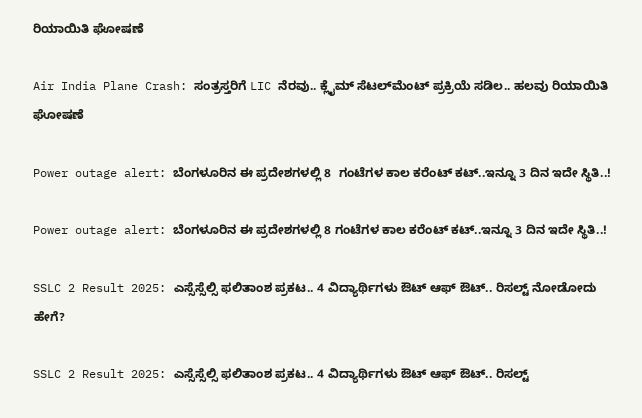ರಿಯಾಯಿತಿ ಘೋಷಣೆ

Air India Plane Crash: ಸಂತ್ರಸ್ತರಿಗೆ LIC ನೆರವು.. ಕ್ಲೈಮ್ ಸೆಟಲ್‌ಮೆಂಟ್ ಪ್ರಕ್ರಿಯೆ ಸಡಿಲ.. ಹಲವು ರಿಯಾಯಿತಿ ಘೋಷಣೆ

Power outage alert: ಬೆಂಗಳೂರಿನ ಈ ಪ್ರದೇಶಗಳಲ್ಲಿ 8  ಗಂಟೆಗಳ ಕಾಲ ಕರೆಂಟ್ ಕಟ್..ಇನ್ನೂ 3 ದಿನ ಇದೇ ಸ್ಥಿತಿ..!

Power outage alert: ಬೆಂಗಳೂರಿನ ಈ ಪ್ರದೇಶಗಳಲ್ಲಿ 8 ಗಂಟೆಗಳ ಕಾಲ ಕರೆಂಟ್ ಕಟ್..ಇನ್ನೂ 3 ದಿನ ಇದೇ ಸ್ಥಿತಿ..!

SSLC 2 Result 2025: ಎಸ್ಸೆಸ್ಸೆಲ್ಸಿ ಫಲಿತಾಂಶ ಪ್ರಕಟ.. 4 ವಿದ್ಯಾರ್ಥಿಗಳು ಔಟ್ ಆಫ್ ಔಟ್.. ರಿಸಲ್ಟ್ ನೋಡೋದು ಹೇಗೆ?

SSLC 2 Result 2025: ಎಸ್ಸೆಸ್ಸೆಲ್ಸಿ ಫಲಿತಾಂಶ ಪ್ರಕಟ.. 4 ವಿದ್ಯಾರ್ಥಿಗಳು ಔಟ್ ಆಫ್ ಔಟ್.. ರಿಸಲ್ಟ್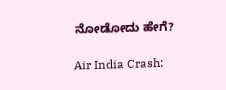ನೋಡೋದು ಹೇಗೆ?

Air India Crash: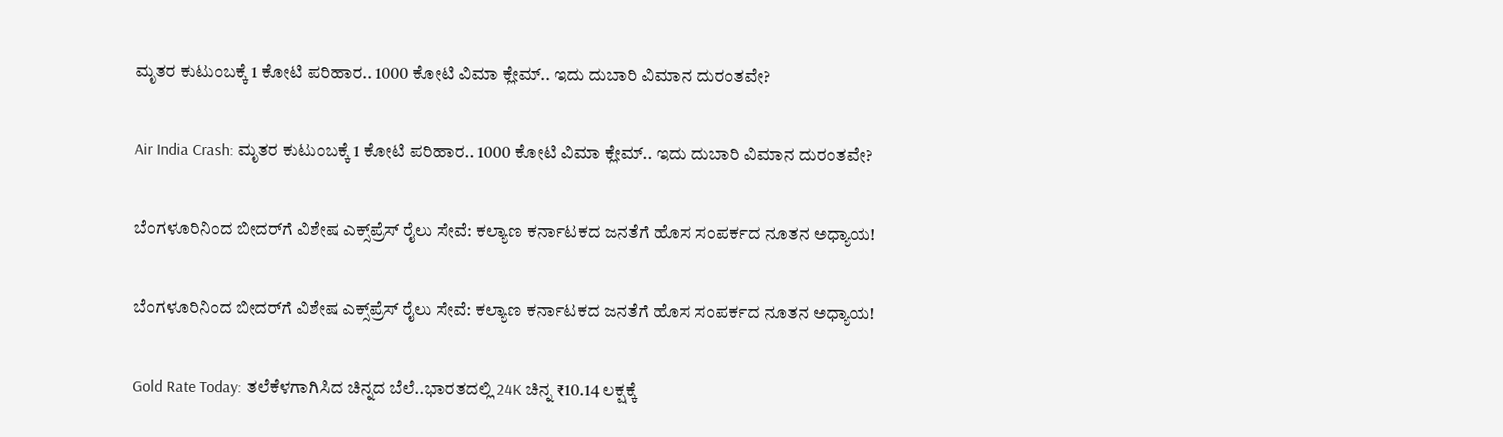ಮೃತರ ಕುಟುಂಬಕ್ಕೆ 1 ಕೋಟಿ ಪರಿಹಾರ.. 1000 ಕೋಟಿ ವಿಮಾ ಕ್ಲೇಮ್‌.. ಇದು ದುಬಾರಿ ವಿಮಾನ ದುರಂತವೇ?

Air India Crash: ಮೃತರ ಕುಟುಂಬಕ್ಕೆ 1 ಕೋಟಿ ಪರಿಹಾರ.. 1000 ಕೋಟಿ ವಿಮಾ ಕ್ಲೇಮ್‌.. ಇದು ದುಬಾರಿ ವಿಮಾನ ದುರಂತವೇ?

ಬೆಂಗಳೂರಿನಿಂದ ಬೀದರ್‌ಗೆ ವಿಶೇಷ ಎಕ್ಸ್‌ಪ್ರೆಸ್ ರೈಲು ಸೇವೆ: ಕಲ್ಯಾಣ ಕರ್ನಾಟಕದ ಜನತೆಗೆ ಹೊಸ ಸಂಪರ್ಕದ ನೂತನ ಅಧ್ಯಾಯ!

ಬೆಂಗಳೂರಿನಿಂದ ಬೀದರ್‌ಗೆ ವಿಶೇಷ ಎಕ್ಸ್‌ಪ್ರೆಸ್ ರೈಲು ಸೇವೆ: ಕಲ್ಯಾಣ ಕರ್ನಾಟಕದ ಜನತೆಗೆ ಹೊಸ ಸಂಪರ್ಕದ ನೂತನ ಅಧ್ಯಾಯ!

Gold Rate Today: ತಲೆಕೆಳಗಾಗಿಸಿದ ಚಿನ್ನದ ಬೆಲೆ..ಭಾರತದಲ್ಲಿ 24K ಚಿನ್ನ ₹10.14 ಲಕ್ಷಕ್ಕೆ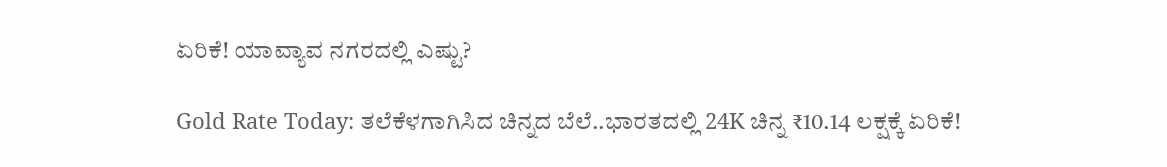ಏರಿಕೆ! ಯಾವ್ಯಾವ ನಗರದಲ್ಲಿ ಎಷ್ಟು?

Gold Rate Today: ತಲೆಕೆಳಗಾಗಿಸಿದ ಚಿನ್ನದ ಬೆಲೆ..ಭಾರತದಲ್ಲಿ 24K ಚಿನ್ನ ₹10.14 ಲಕ್ಷಕ್ಕೆ ಏರಿಕೆ!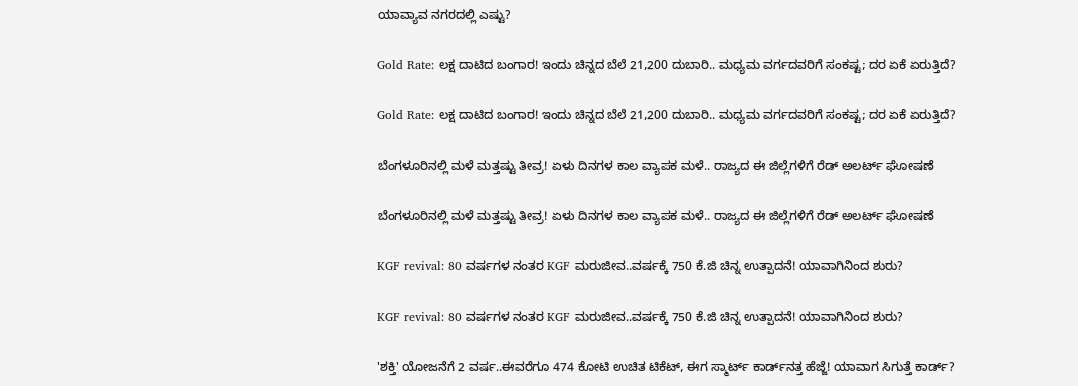ಯಾವ್ಯಾವ ನಗರದಲ್ಲಿ ಎಷ್ಟು?

Gold Rate: ಲಕ್ಷ ದಾಟಿದ ಬಂಗಾರ! ಇಂದು ಚಿನ್ನದ ಬೆಲೆ 21,200 ದುಬಾರಿ.. ಮಧ್ಯಮ ವರ್ಗದವರಿಗೆ ಸಂಕಷ್ಟ; ದರ ಏಕೆ ಏರುತ್ತಿದೆ?

Gold Rate: ಲಕ್ಷ ದಾಟಿದ ಬಂಗಾರ! ಇಂದು ಚಿನ್ನದ ಬೆಲೆ 21,200 ದುಬಾರಿ.. ಮಧ್ಯಮ ವರ್ಗದವರಿಗೆ ಸಂಕಷ್ಟ; ದರ ಏಕೆ ಏರುತ್ತಿದೆ?

ಬೆಂಗಳೂರಿನಲ್ಲಿ ಮಳೆ ಮತ್ತಷ್ಟು ತೀವ್ರ! ಏಳು ದಿನಗಳ ಕಾಲ ವ್ಯಾಪಕ ಮಳೆ.. ರಾಜ್ಯದ ಈ ಜಿಲ್ಲೆಗಳಿಗೆ ರೆಡ್ ಅಲರ್ಟ್ ಘೋಷಣೆ

ಬೆಂಗಳೂರಿನಲ್ಲಿ ಮಳೆ ಮತ್ತಷ್ಟು ತೀವ್ರ! ಏಳು ದಿನಗಳ ಕಾಲ ವ್ಯಾಪಕ ಮಳೆ.. ರಾಜ್ಯದ ಈ ಜಿಲ್ಲೆಗಳಿಗೆ ರೆಡ್ ಅಲರ್ಟ್ ಘೋಷಣೆ

KGF revival: 80 ವರ್ಷಗಳ ನಂತರ KGF ಮರುಜೀವ..ವರ್ಷಕ್ಕೆ 750 ಕೆ.ಜಿ ಚಿನ್ನ ಉತ್ಪಾದನೆ! ಯಾವಾಗಿನಿಂದ ಶುರು?

KGF revival: 80 ವರ್ಷಗಳ ನಂತರ KGF ಮರುಜೀವ..ವರ್ಷಕ್ಕೆ 750 ಕೆ.ಜಿ ಚಿನ್ನ ಉತ್ಪಾದನೆ! ಯಾವಾಗಿನಿಂದ ಶುರು?

'ಶಕ್ತಿ' ಯೋಜನೆಗೆ 2 ವರ್ಷ..ಈವರೆಗೂ 474 ಕೋಟಿ ಉಚಿತ ಟಿಕೆಟ್, ಈಗ ಸ್ಮಾರ್ಟ್ ಕಾರ್ಡ್‌ನತ್ತ ಹೆಜ್ಜೆ! ಯಾವಾಗ ಸಿಗುತ್ತೆ ಕಾರ್ಡ್?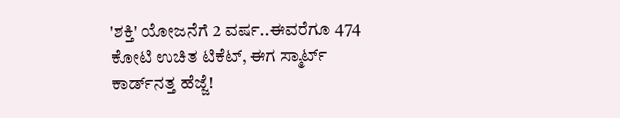'ಶಕ್ತಿ' ಯೋಜನೆಗೆ 2 ವರ್ಷ..ಈವರೆಗೂ 474 ಕೋಟಿ ಉಚಿತ ಟಿಕೆಟ್, ಈಗ ಸ್ಮಾರ್ಟ್ ಕಾರ್ಡ್‌ನತ್ತ ಹೆಜ್ಜೆ!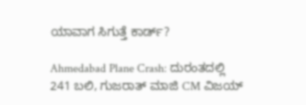ಯಾವಾಗ ಸಿಗುತ್ತೆ ಕಾರ್ಡ್?

Ahmedabad Plane Crash: ದುರಂತದಲ್ಲಿ 241 ಬಲಿ, ಗುಜರಾತ್ ಮಾಜಿ CM ವಿಜಯ್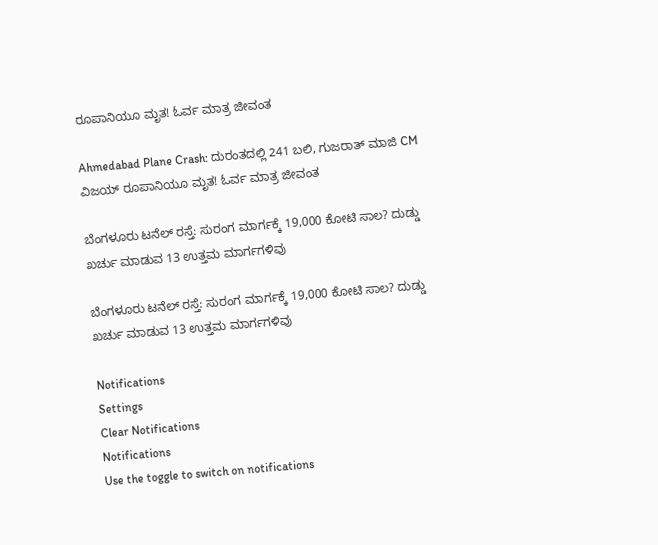ರೂಪಾನಿಯೂ ಮೃತ! ಓರ್ವ ಮಾತ್ರ ಜೀವಂತ

Ahmedabad Plane Crash: ದುರಂತದಲ್ಲಿ 241 ಬಲಿ, ಗುಜರಾತ್ ಮಾಜಿ CM ವಿಜಯ್ ರೂಪಾನಿಯೂ ಮೃತ! ಓರ್ವ ಮಾತ್ರ ಜೀವಂತ

ಬೆಂಗಳೂರು ಟನೆಲ್ ರಸ್ತೆ: ಸುರಂಗ ಮಾರ್ಗಕ್ಕೆ 19,000 ಕೋಟಿ ಸಾಲ? ದುಡ್ಡು ಖರ್ಚು ಮಾಡುವ 13 ಉತ್ತಮ ಮಾರ್ಗಗಳಿವು

ಬೆಂಗಳೂರು ಟನೆಲ್ ರಸ್ತೆ: ಸುರಂಗ ಮಾರ್ಗಕ್ಕೆ 19,000 ಕೋಟಿ ಸಾಲ? ದುಡ್ಡು ಖರ್ಚು ಮಾಡುವ 13 ಉತ್ತಮ ಮಾರ್ಗಗಳಿವು

Notifications
Settings
Clear Notifications
Notifications
Use the toggle to switch on notifications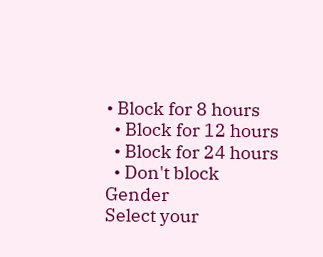• Block for 8 hours
  • Block for 12 hours
  • Block for 24 hours
  • Don't block
Gender
Select your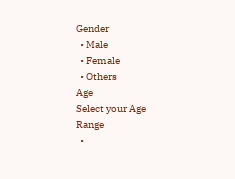Gender
  • Male
  • Female
  • Others
Age
Select your Age Range
  •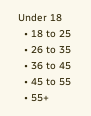Under 18
  • 18 to 25
  • 26 to 35
  • 36 to 45
  • 45 to 55
  • 55+